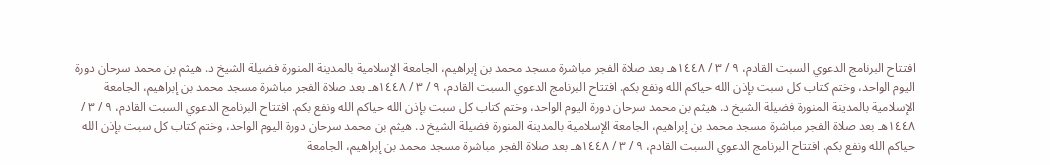افتتاح البرنامج الدعوي السبت القادم، ٩ / ٣ / ١٤٤٨هـ بعد صلاة الفجر مباشرة مسجد محمد بن إبراهيم، الجامعة الإسلامية بالمدينة المنورة فضيلة الشيخ د. هيثم بن محمد سرحان دورة اليوم الواحد، وختم كتاب كل سبت بإذن الله حياكم الله ونفع بكم. افتتاح البرنامج الدعوي السبت القادم، ٩ / ٣ / ١٤٤٨هـ بعد صلاة الفجر مباشرة مسجد محمد بن إبراهيم، الجامعة الإسلامية بالمدينة المنورة فضيلة الشيخ د. هيثم بن محمد سرحان دورة اليوم الواحد، وختم كتاب كل سبت بإذن الله حياكم الله ونفع بكم. افتتاح البرنامج الدعوي السبت القادم، ٩ / ٣ / ١٤٤٨هـ بعد صلاة الفجر مباشرة مسجد محمد بن إبراهيم، الجامعة الإسلامية بالمدينة المنورة فضيلة الشيخ د. هيثم بن محمد سرحان دورة اليوم الواحد، وختم كتاب كل سبت بإذن الله حياكم الله ونفع بكم. افتتاح البرنامج الدعوي السبت القادم، ٩ / ٣ / ١٤٤٨هـ بعد صلاة الفجر مباشرة مسجد محمد بن إبراهيم، الجامعة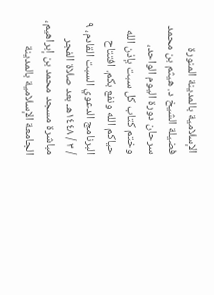الإسلامية بالمدينة المنورة فضيلة الشيخ د. هيثم بن محمد سرحان دورة اليوم الواحد، وختم كتاب كل سبت بإذن الله حياكم الله ونفع بكم. افتتاح البرنامج الدعوي السبت القادم، ٩ / ٣ / ١٤٤٨هـ بعد صلاة الفجر مباشرة مسجد محمد بن إبراهيم، الجامعة الإسلامية بالمدينة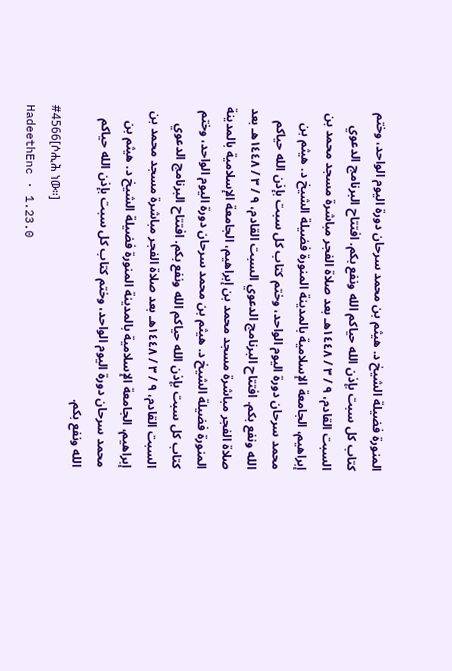المنورة فضيلة الشيخ د. هيثم بن محمد سرحان دورة اليوم الواحد، وختم كتاب كل سبت بإذن الله حياكم الله ونفع بكم. افتتاح البرنامج الدعوي السبت القادم، ٩ / ٣ / ١٤٤٨هـ بعد صلاة الفجر مباشرة مسجد محمد بن إبراهيم، الجامعة الإسلامية بالمدينة المنورة فضيلة الشيخ د. هيثم بن محمد سرحان دورة اليوم الواحد، وختم كتاب كل سبت بإذن الله حياكم الله ونفع بكم. افتتاح البرنامج الدعوي السبت القادم، ٩ / ٣ / ١٤٤٨هـ بعد صلاة الفجر مباشرة مسجد محمد بن إبراهيم، الجامعة الإسلامية بالمدينة المنورة فضيلة الشيخ د. هيثم بن محمد سرحان دورة اليوم الواحد، وختم كتاب كل سبت بإذن الله حياكم الله ونفع بكم. افتتاح البرنامج الدعوي السبت القادم، ٩ / ٣ / ١٤٤٨هـ بعد صلاة الفجر مباشرة مسجد محمد بن إبراهيم، الجامعة الإسلامية بالمدينة المنورة فضيلة الشيخ د. هيثم بن محمد سرحان دورة اليوم الواحد، وختم كتاب كل سبت بإذن الله حياكم الله ونفع بكم.
#4566[ሶሒሕ ነው።]
HadeethEnc · 1.23.0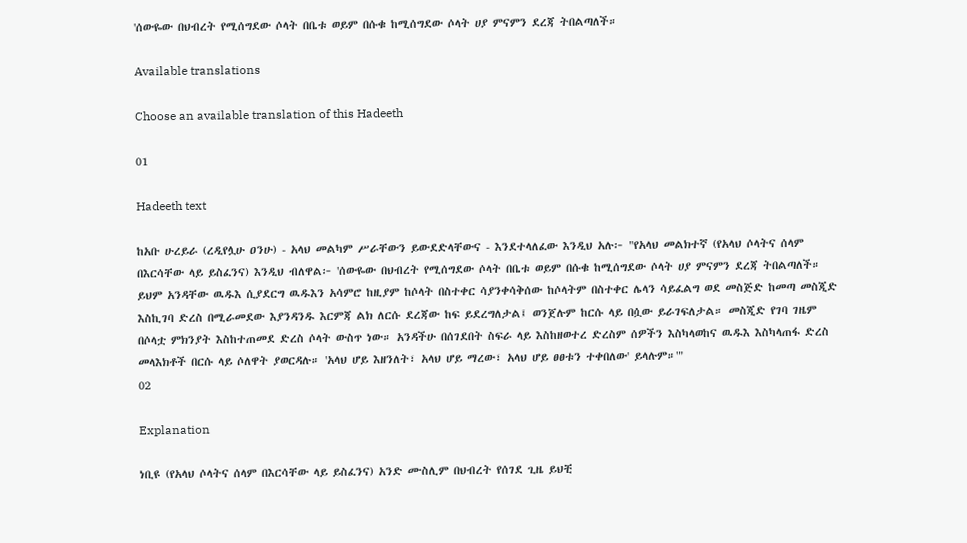'ሰውዬው በህብረት የሚሰግደው ሶላት በቤቱ ወይም በሱቁ ከሚሰግደው ሶላት ሀያ ምናምን ደረጃ ትበልጣለች።

Available translations

Choose an available translation of this Hadeeth

01

Hadeeth text

ከአቡ ሁረይራ (ረዲየሏሁ ዐንሁ) - አላህ መልካም ሥራቸውን ይውደድላቸውና - እንደተላለፈው እንዲህ አሉ፦ "የአላህ መልክተኛ (የአላህ ሶላትና ሰላም በእርሳቸው ላይ ይስፈንና) እንዲህ ብለዋል፦ 'ሰውዬው በህብረት የሚሰግደው ሶላት በቤቱ ወይም በሱቁ ከሚሰግደው ሶላት ሀያ ምናምን ደረጃ ትበልጣለች። ይህም አንዳቸው ዉዱእ ሲያደርግ ዉዱእን አሳምሮ ከዚያም ከሶላት በስተቀር ሳያንቀሳቅሰው ከሶላትም በስተቀር ሌላን ሳይፈልግ ወደ መስጅድ ከመጣ መስጂድ እስኪገባ ድረስ በሚራመደው እያንዳንዱ እርምጃ ልክ ለርሱ ደረጃው ከፍ ይደረግለታል፤ ወንጀሉም ከርሱ ላይ በሷው ይራገፍለታል። መስጂድ የገባ ገዜም በሶላቷ ምክንያት እስከተጠመደ ድረስ ሶላት ውስጥ ነው። አንዳችሁ በሰገደበት ስፍራ ላይ እስከዘወተረ ድረስም ሰዎችን እስካላወከና ዉዱእ እስካላጠፋ ድረስ መላእክቶች በርሱ ላይ ሶለዋት ያወርዳሉ። 'አላህ ሆይ እዘንለት፣ አላህ ሆይ ማረው፣ አላህ ሆይ ፀፀቱን ተቀበለው' ይላሉም።'"
02

Explanation

ነቢዩ (የአላህ ሶላትና ሰላም በእርሳቸው ላይ ይስፈንና) አንድ ሙስሊም በህብረት የሰገደ ጊዜ ይህቺ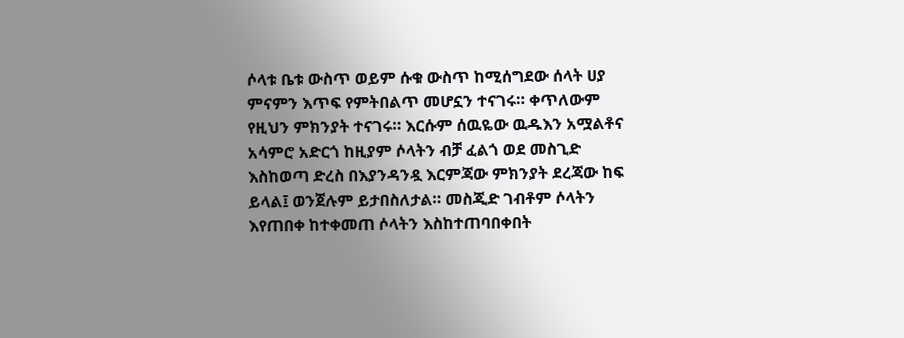ሶላቱ ቤቱ ውስጥ ወይም ሱቁ ውስጥ ከሚሰግደው ሰላት ሀያ ምናምን እጥፍ የምትበልጥ መሆኗን ተናገሩ። ቀጥለውም የዚህን ምክንያት ተናገሩ። እርሱም ሰዉዬው ዉዱእን አሟልቶና አሳምሮ አድርጎ ከዚያም ሶላትን ብቻ ፈልጎ ወደ መስጊድ እስከወጣ ድረስ በእያንዳንዷ እርምጃው ምክንያት ደረጃው ከፍ ይላል፤ ወንጀሉም ይታበስለታል። መስጂድ ገብቶም ሶላትን እየጠበቀ ከተቀመጠ ሶላትን እስከተጠባበቀበት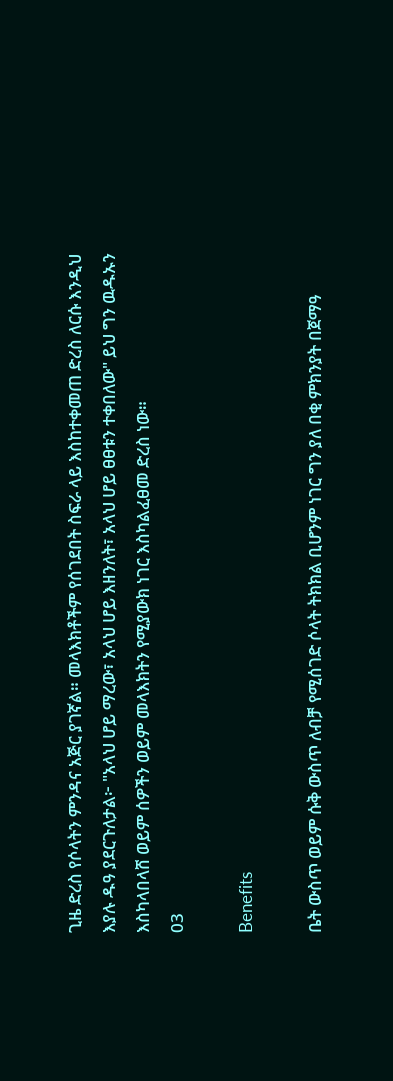ጊዜ ድረስ የሶላትን ምንዳና አጅር ያገኛል። መላእክቶችም የሰገደበት ስፍራ ላይ እስከተቀመጠ ድረስ ለርሱ እንዲህ እያሉ ዱዓ ያደርጉለታል፦ "አላህ ሆይ ማረው፣ አላህ ሆይ እዘንለት፣ አላህ ሆይ ፀፀቱን ተቀበለው" ይህ ግን ዉዱኡን እስካላበላሸ ወይም ሰዎችን ወይም መላእክትን የሚያውክ ነገር እስካልፈፀመ ድረስ ነው።
03

Benefits

ቤት ውስጥ ወይም ሱቅ ውስጥ ለብቻ የሚሰገድ ሶላት ትክክል ቢሆንም ነገር ግን ያለ በቂ ምክንያት በጀማዓ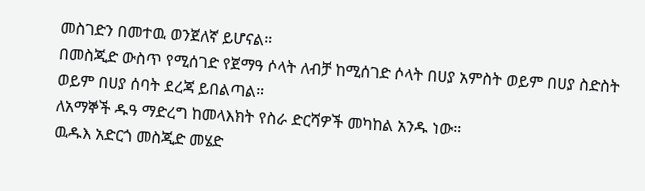መስገድን በመተዉ ወንጀለኛ ይሆናል።
በመስጂድ ውስጥ የሚሰገድ የጀማዓ ሶላት ለብቻ ከሚሰገድ ሶላት በሀያ አምስት ወይም በሀያ ስድስት ወይም በሀያ ሰባት ደረጃ ይበልጣል።
ለአማኞች ዱዓ ማድረግ ከመላእክት የስራ ድርሻዎች መካከል አንዱ ነው።
ዉዱእ አድርጎ መስጂድ መሄድ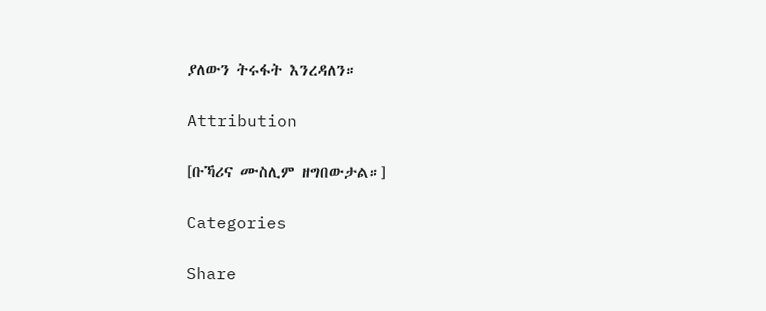ያለውን ትሩፋት እንረዳለን።

Attribution

[ቡኻሪና ሙስሊም ዘግበውታል።]

Categories

Share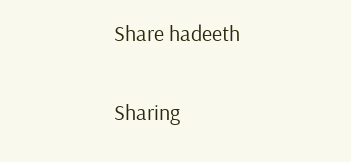Share hadeeth

Sharing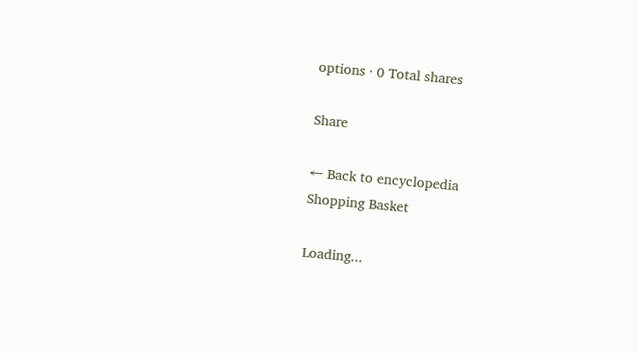options · 0 Total shares

Share

← Back to encyclopedia
Shopping Basket

Loading...